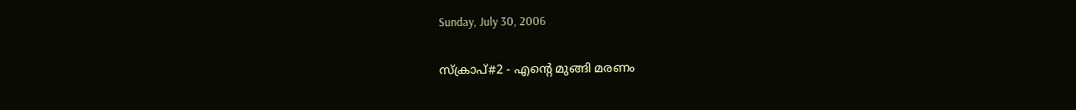Sunday, July 30, 2006

സ്ക്രാപ്#2 - എന്റെ മുങ്ങി മരണം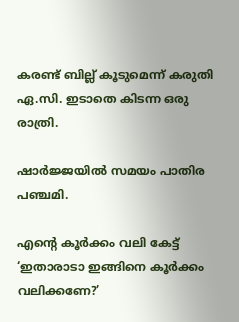കരണ്ട് ബില്ല് കൂടുമെന്ന് കരുതി ഏ.സി. ഇടാതെ കിടന്ന ഒരു രാത്രി.

ഷാര്‍ജ്ജയില്‍ സമയം പാതിര പഞ്ചമി.

എന്റെ കൂര്‍ക്കം വലി കേട്ട് ‘ഇതാരാടാ ഇങ്ങിനെ കൂര്‍ക്കം വലിക്കണേ?’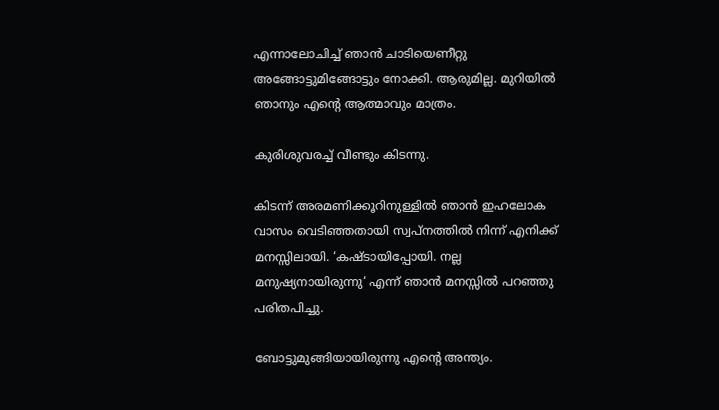എന്നാലോചിച്ച് ഞാന്‍ ചാടിയെണീറ്റു അങ്ങോട്ടുമിങ്ങോട്ടും നോക്കി. ആരുമില്ല. മുറിയില്‍ ഞാനും എന്റെ ആത്മാവും മാത്രം.

കുരിശുവരച്ച് വീണ്ടും കിടന്നു.

കിടന്ന് അരമണിക്കൂറിനുള്ളില്‍ ഞാന്‍ ഇഹലോക വാസം വെടിഞ്ഞതായി സ്വപ്നത്തില്‍ നിന്ന് എനിക്ക് മനസ്സിലായി. ‘കഷ്ടാ‍യിപ്പോയി. നല്ല മനുഷ്യനായിരുന്നു‘ എന്ന് ഞാന്‍ മനസ്സില്‍ പറഞ്ഞു പരിതപിച്ചു.

ബോട്ടുമുങ്ങിയായിരുന്നു എന്റെ അന്ത്യം.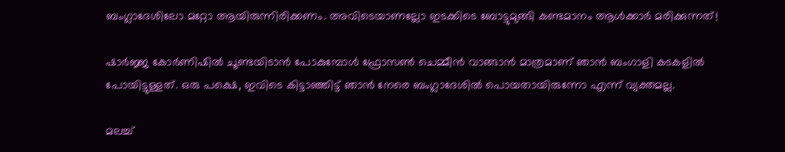ബംഗ്ലാദേശിലോ മറ്റോ ആയിരുന്നിരിക്കണം. അവിടെയാണല്ലോ ഇടക്കിടെ ബോട്ടുമുങ്ങി കണ്ടമാനം ആള്‍ക്കാര്‍ മരിക്കുന്നത്!

ഷാര്‍ജ്ജ കോര്‍ണിഷില്‍ ചൂണ്ടയിടാന്‍ പോകുമ്പോള്‍ ഫ്രോസണ്‍ ചെമ്മീന്‍ വാങ്ങാന്‍ മാത്രമാണ് ഞാന്‍ ബംഗാളി കടകളില്‍ പോയിട്ടുള്ളത്. ഒരു പക്ഷെ, ഇവിടെ കിട്ടാഞ്ഞിട്ട് ഞാന്‍ നേരെ ബംഗ്ലാദേശില്‍ പൊയതായിരുന്നോ എന്ന് വ്യക്തമല്ല.

മലച്ച്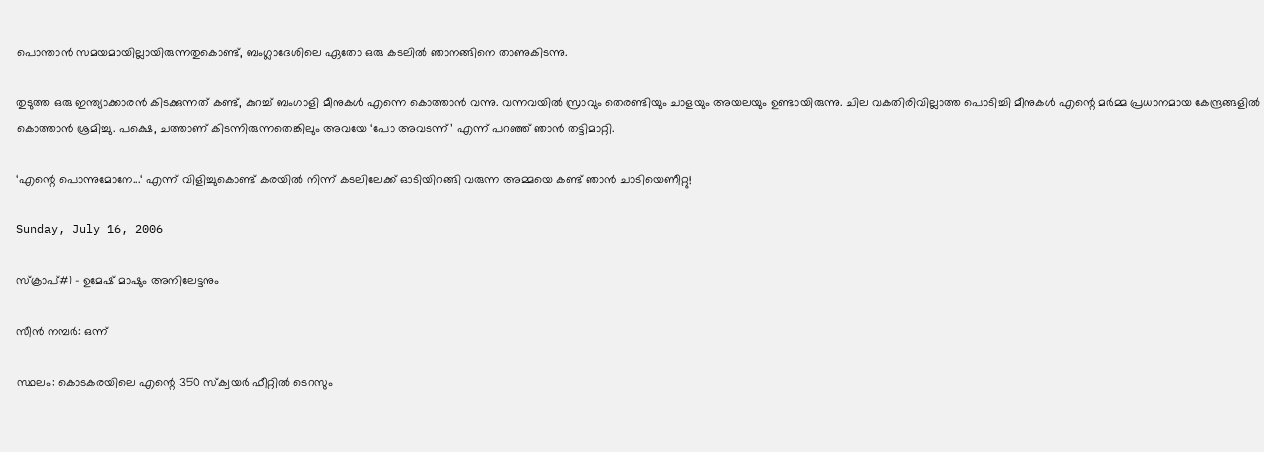പൊന്താന്‍ സമയമായില്ലായിരുന്നതുകൊണ്ട്, ബംഗ്ലാദേശിലെ ഏതോ ഒരു കടലില്‍ ഞാനങ്ങിനെ താണുകിടന്നു.

തുടുത്ത ഒരു ഇന്ത്യാക്കാരന്‍ കിടക്കുന്നത് കണ്ട്, കുറച്ച് ബംഗാളി മീനുകള്‍ എന്നെ കൊത്താന്‍ വന്നു. വന്നവയില്‍ സ്രാവും തെരണ്ടിയും ചാളയും അയലയും ഉണ്ടായിരുന്നു. ചില വകതിരിവില്ലാത്ത പൊടിച്ചി മീനുകള്‍ എന്റെ മര്‍മ്മ പ്രധാനമായ കേന്ദ്രങ്ങളില്‍ കൊത്താന്‍ ശ്രമിച്ചു. പക്ഷെ, ചത്താണ് കിടന്നിരുന്നതെങ്കിലും അവയേ ‘പോ അവടന്ന്’ എന്ന് പറഞ്ഞ് ഞാന്‍ തട്ടിമാറ്റി.

‘എന്റെ പൊന്നുമോനേ...‘ എന്ന് വിളിച്ചുകൊണ്ട് കരയില്‍ നിന്ന് കടലിലേക്ക് ഓടിയിറങ്ങി വരുന്ന അമ്മയെ കണ്ട് ഞാന്‍ ചാടിയെണീറ്റു!

Sunday, July 16, 2006

സ്ക്രാപ്#1 - ഉമേഷ് മാഷും അനിലേട്ടനും

സീന്‍ നമ്പര്‍: ഒന്ന്

സ്ഥലം: കൊടകരയിലെ എന്റെ 350 സ്ക്വയര്‍ ഫീറ്റില്‍ ടെറസും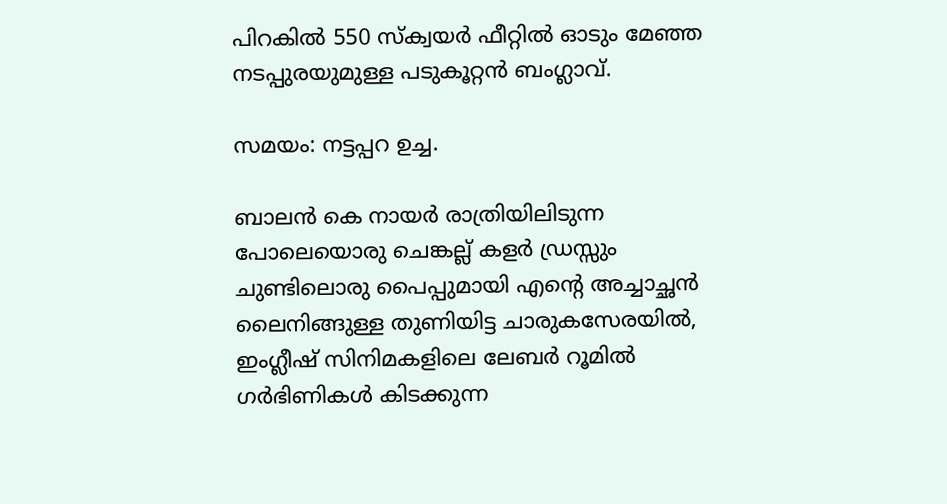പിറകില്‍ 550 സ്ക്വയര്‍ ഫീറ്റില്‍ ഓടും മേഞ്ഞ നടപ്പുരയുമുള്ള പടുകൂറ്റന്‍ ബംഗ്ലാവ്‌.

സമയം: നട്ടപ്പറ ഉച്ച.

ബാലന്‍ കെ നായര്‍ രാത്രിയിലിടുന്ന പോലെയൊരു ചെങ്കല്ല് കളര്‍ ഡ്രസ്സും ചുണ്ടിലൊരു പൈപ്പുമായി എന്റെ അച്ചാച്ഛന്‍ ലൈനിങ്ങുള്ള തുണിയിട്ട ചാരുകസേരയില്‍, ഇംഗ്ലീഷ്‌ സിനിമകളിലെ ലേബര്‍ റൂമില്‍ ഗര്‍ഭിണികള്‍ കിടക്കുന്ന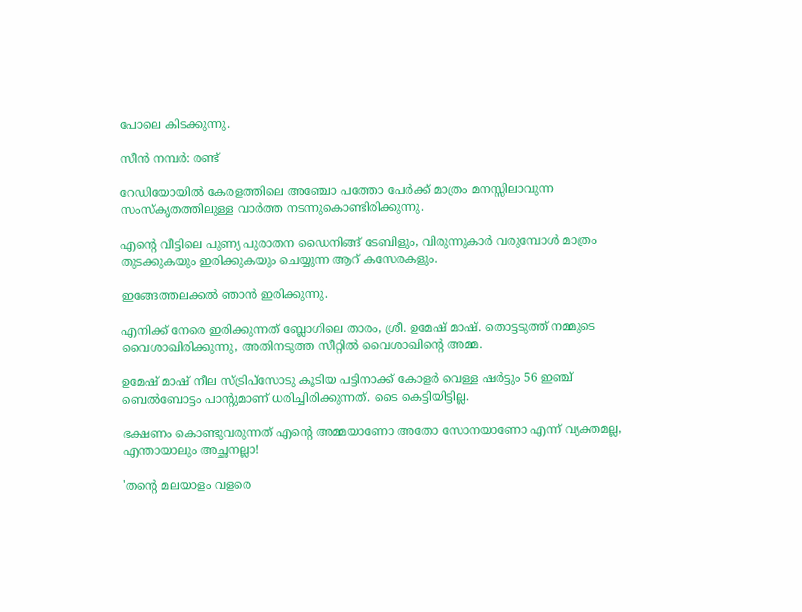പോലെ കിടക്കുന്നു.

സീന്‍ നമ്പര്‍: രണ്ട്‌

റേഡിയോയില്‍ കേരളത്തിലെ അഞ്ചോ പത്തോ പേര്‍ക്ക്‌ മാത്രം മനസ്സിലാവുന്ന സംസ്കൃതത്തിലുള്ള വാര്‍ത്ത നടന്നുകൊണ്ടിരിക്കുന്നു.

എന്റെ വീട്ടിലെ പുണ്യ പുരാതന ഡൈനിങ്ങ്‌ ടേബിളും, വിരുന്നുകാര്‍ വരുമ്പോള്‍ മാത്രം തുടക്കുകയും ഇരിക്കുകയും ചെയ്യുന്ന ആറ്‌ കസേരകളും.

ഇങ്ങേത്തലക്കല്‍ ഞാന്‍ ഇരിക്കുന്നു.

എനിക്ക്‌ നേരെ ഇരിക്കുന്നത്‌ ബ്ലോഗിലെ താരം, ശ്രീ. ഉമേഷ്‌ മാഷ്‌. തൊട്ടടുത്ത്‌ നമ്മുടെ വൈശാഖിരിക്കുന്നു, അതിനടുത്ത സീറ്റില്‍ വൈശാഖിന്റെ അമ്മ.

ഉമേഷ്‌ മാഷ്‌ നീല സ്ട്രിപ്സോടു കൂടിയ പട്ടിനാക്ക് കോളര്‍ വെള്ള ഷര്‍ട്ടും 56 ഇഞ്ച്‌ ബെല്‍ബോട്ടം പാന്റുമാണ്‌ ധരിച്ചിരിക്കുന്നത്‌. ടൈ കെട്ടിയിട്ടില്ല.

ഭക്ഷണം കൊണ്ടുവരുന്നത്‌ എന്റെ അമ്മയാണോ അതോ സോനയാണോ എന്ന് വ്യക്തമല്ല, എന്തായാലും അച്ഛനല്ലാ!

'തന്റെ മലയാളം വളരെ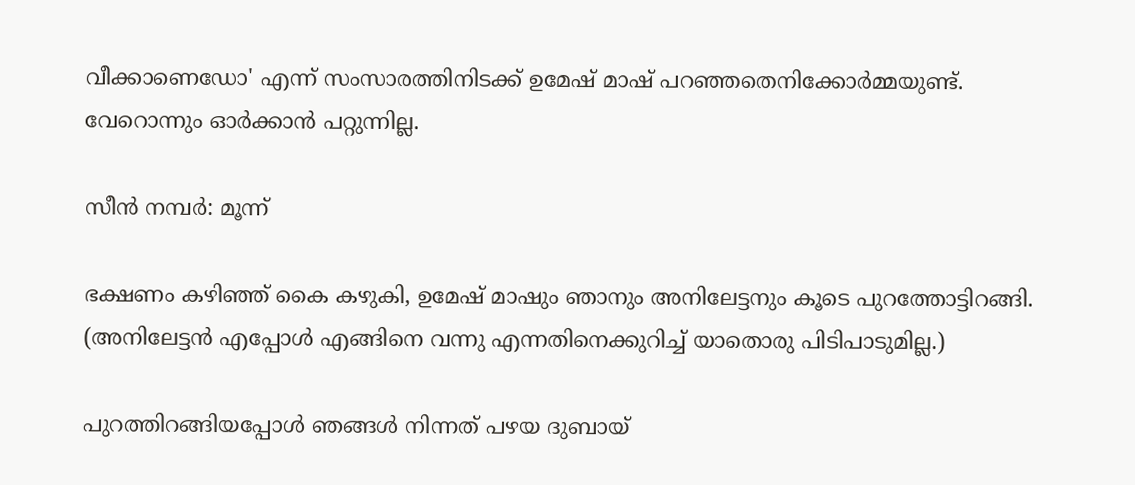വീക്കാണെഡോ' എന്ന് സംസാരത്തിനിടക്ക്‌ ഉമേഷ്‌ മാഷ്‌ പറഞ്ഞതെനിക്കോര്‍മ്മയുണ്ട്‌. വേറൊന്നും ഓര്‍ക്കാന്‍ പറ്റുന്നില്ല.

സീന്‍ നമ്പര്‍: മൂന്ന്

ഭക്ഷണം കഴിഞ്ഞ്‌ കൈ കഴുകി, ഉമേഷ്‌ മാഷും ഞാനും അനിലേട്ടനും കൂടെ പുറത്തോട്ടിറങ്ങി. (അനിലേട്ടന്‍ എപ്പോള്‍ എങ്ങിനെ വന്നു എന്നതിനെക്കുറിച്ച്‌ യാതൊരു പിടിപാടുമില്ല.)

പുറത്തിറങ്ങിയപ്പോള്‍ ഞങ്ങള്‍ നിന്നത്‌ പഴയ ദുബായ്‌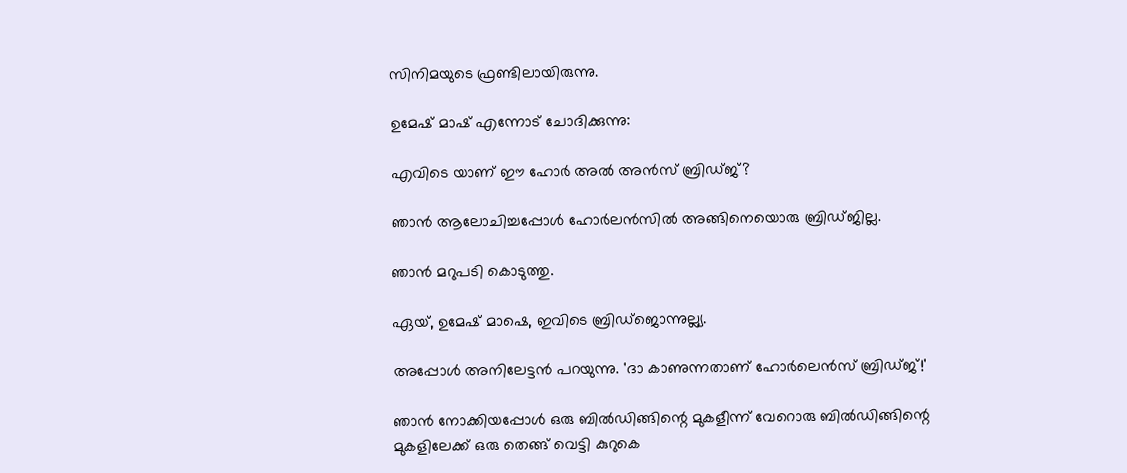സിനിമയുടെ ഫ്രണ്ടിലായിരുന്നു.

ഉമേഷ്‌ മാഷ്‌ എന്നോട്‌ ചോദിക്കുന്നു:

എവിടെ യാണ്‌ ഈ ഹോര്‍ അല്‍ അന്‍സ്‌ ബ്രിഡ്ജ്‌?

ഞാന്‍ ആലോചിച്ചപ്പോള്‍ ഹോര്‍ലന്‍സില്‍ അങ്ങിനെയൊരു ബ്രിഡ്ജില്ല.

ഞാന്‍ മറുപടി കൊടുത്തു.

ഏയ്‌, ഉമേഷ്‌ മാഷെ, ഇവിടെ ബ്രിഡ്ജൊന്നുല്ല്യ.

അപ്പോള്‍ അനിലേട്ടന്‍ പറയുന്നു. 'ദാ കാണുന്നതാണ്‌ ഹോര്‍ലെന്‍സ്‌ ബ്രിഡ്ജ്‌!'

ഞാന്‍ നോക്കിയപ്പോള്‍ ഒരു ബില്‍ഡിങ്ങിന്റെ മുകളീന്ന് വേറൊരു ബില്‍ഡിങ്ങിന്റെ മുകളിലേക്ക്‌ ഒരു തെങ്ങ്‌ വെട്ടി കുറുകെ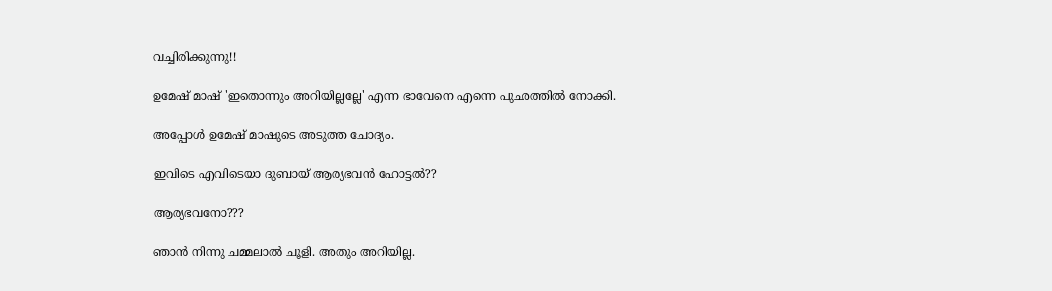വച്ചിരിക്കുന്നു!!

ഉമേഷ്‌ മാഷ്‌ 'ഇതൊന്നും അറിയില്ലല്ലേ' എന്ന ഭാവേനെ എന്നെ പുഛത്തില്‍ നോക്കി.

അപ്പോള്‍ ഉമേഷ്‌ മാഷുടെ അടുത്ത ചോദ്യം.

ഇവിടെ എവിടെയാ ദുബായ്‌ ആര്യഭവന്‍ ഹോട്ടല്‍??

ആര്യഭവനോ???

ഞാന്‍ നിന്നു ചമ്മലാല്‍ ചൂളി. അതും അറിയില്ല.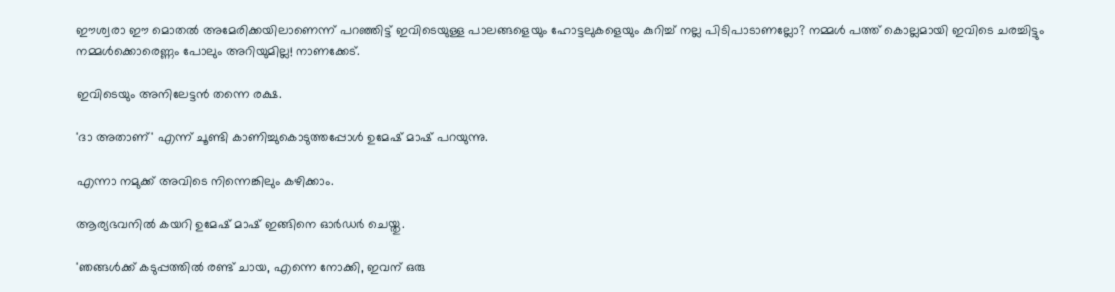ഈശ്വരാ ഈ മൊതല്‍ അമേരിക്കയിലാണെന്ന് പറഞ്ഞിട്ട്‌ ഇവിടെയുള്ള പാലങ്ങളെയും ഹോട്ടലുകളെയും കുറിച്ച്‌ നല്ല പിടിപാടാണല്ലോ? നമ്മള്‍ പത്ത്‌ കൊല്ലമായി ഇവിടെ ചരച്ചിട്ടും നമ്മള്‍ക്കൊരെണ്ണം പോലും അറിയുമില്ല! നാണക്കേട്‌.

ഇവിടെയും അനിലേട്ടന്‍ തന്നെ രക്ഷ.

'ദാ അതാണ്‌' എന്ന് ചൂണ്ടി കാണിച്ചുകൊടുത്തപ്പോള്‍ ഉമേഷ്‌ മാഷ്‌ പറയുന്നു.

എന്നാ നമുക്ക്‌ അവിടെ നിന്നെങ്കിലും കഴിക്കാം.

ആര്യഭവനില്‍ കയറി ഉമേഷ്‌ മാഷ്‌ ഇങ്ങിനെ ഓര്‍ഡര്‍ ചെയ്തു.

'ഞങ്ങള്‍ക്ക് കടുപ്പത്തില്‍ രണ്ട്‌ ചായ, എന്നെ നോക്കി, ഇവന്‌ ഒരു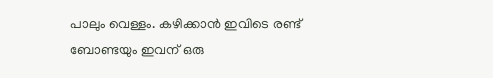പാലും വെള്ളം. കഴിക്കാന്‍ ഇവിടെ രണ്ട് ബോണ്ടയും ഇവന് ഒരു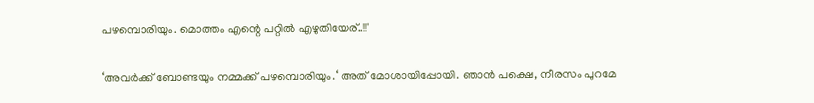പഴമ്പൊരിയും. മൊത്തം എന്റെ പറ്റില്‍ എഴുതിയേര്‌..!!'

‘അവര്‍ക്ക് ബോണ്ടയും നമ്മക്ക് പഴമ്പൊരിയും.‘ അത് മോശായിപ്പോയി. ഞാന്‍ പക്ഷെ, നീരസം പുറമേ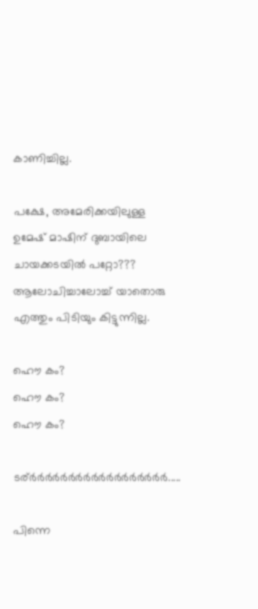കാണിച്ചില്ല.

പക്ഷേ, അമേരിക്കയിലുള്ള ഉമേഷ്‌ മാഷിന്‌ ദുബായിലെ ചായക്കടയില്‍ പറ്റോ???
ആലോചിച്ചാലോച്ച്‌ യാതൊരു എത്തും പിടിയും കിട്ടുന്നില്ല.

ഹൌ കം?
ഹൌ കം?
ഹൌ കം?

ടര്‌ര്‍‌ര്‍ര്‍‌ര്‍ര്‍‌ര്‍ര്‍‌ര്‍ര്‍‌ര്‍ര്‍‌ര്‍ര്‍‌ര്‍ര്‍‌ര്‍ര്‍‌ര്‍.....

പിന്നെ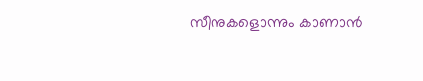സീനുകളൊന്നും കാണാന്‍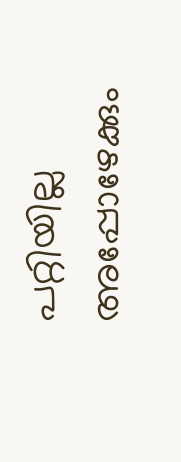പറ്റിയില്ല അപ്പോഴേക്കും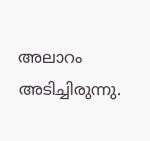അലാറം അടിച്ചിരുന്നു.